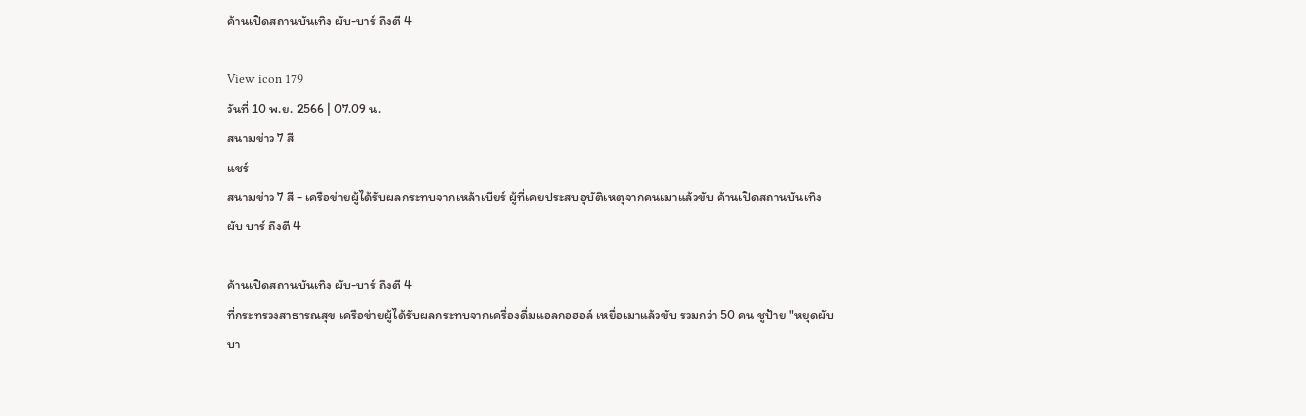ค้านเปิดสถานบันเทิง ผับ-บาร์ ถึงตี 4

View icon 179
วันที่ 10 พ.ย. 2566 | 07.09 น.
สนามข่าว 7 สี
แชร์
สนามข่าว 7 สี - เครือข่ายผู้ได้รับผลกระทบจากเหล้าเบียร์ ผู้ที่เคยประสบอุบัติเหตุจากคนเมาแล้วขับ ค้านเปิดสถานบันเทิง ผับ บาร์ ถึงตี 4

ค้านเปิดสถานบันเทิง ผับ-บาร์ ถึงตี 4
ที่กระทรวงสาธารณสุข เครือข่ายผู้ได้รับผลกระทบจากเครื่องดื่มแอลกอฮอล์ เหยื่อเมาแล้วขับ รวมกว่า 50 คน ชูป้าย "หยุดผับบา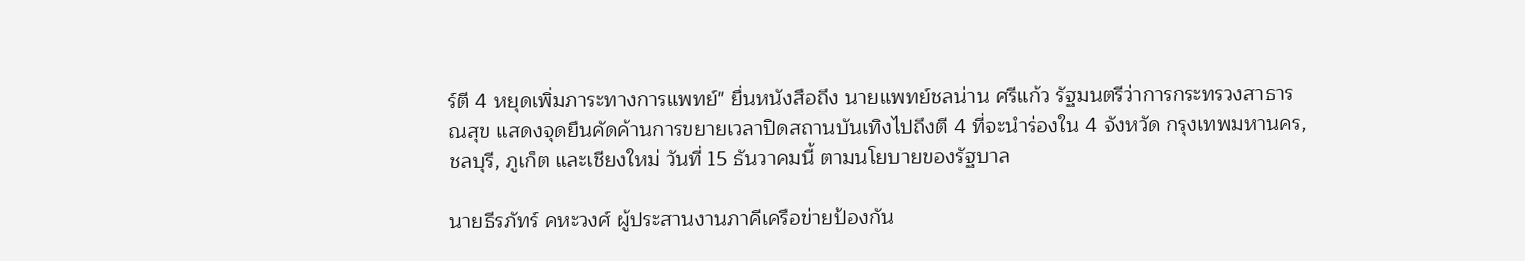ร์ตี 4 หยุดเพิ่มภาระทางการแพทย์" ยื่นหนังสือถึง นายแพทย์ชลน่าน ศรีแก้ว รัฐมนตรีว่าการกระทรวงสาธารณสุข แสดงจุดยืนคัดค้านการขยายเวลาปิดสถานบันเทิงไปถึงตี 4 ที่จะนำร่องใน 4 จังหวัด กรุงเทพมหานคร, ชลบุรี, ภูเก็ต และเชียงใหม่ วันที่ 15 ธันวาคมนี้ ตามนโยบายของรัฐบาล

นายธีรภัทร์ คหะวงศ์ ผู้ประสานงานภาคีเครือข่ายป้องกัน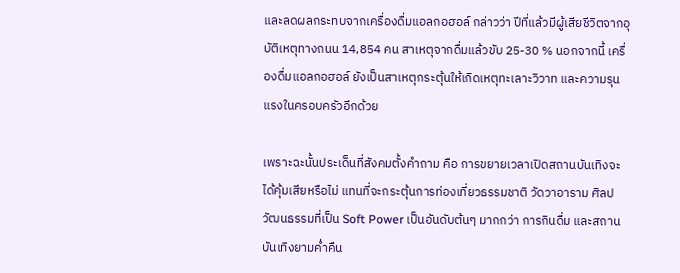และลดผลกระทบจากเครื่องดื่มแอลกอฮอล์ กล่าวว่า ปีที่แล้วมีผู้เสียชีวิตจากอุบัติเหตุทางถนน 14,854 คน สาเหตุจากดื่มแล้วขับ 25-30 % นอกจากนี้ เครื่องดื่มแอลกอฮอล์ ยังเป็นสาเหตุกระตุ้นให้เกิดเหตุทะเลาะวิวาท และความรุนแรงในครอบครัวอีกด้วย

เพราะฉะนั้นประเด็นที่สังคมตั้งคำถาม คือ การขยายเวลาเปิดสถานบันเทิงจะได้คุ้มเสียหรือไม่ แทนที่จะกระตุ้นการท่องเที่ยวธรรมชาติ วัดวาอาราม ศิลปวัฒนธรรมที่เป็น Soft Power เป็นอันดับต้นๆ มากกว่า การกินดื่ม และสถานบันเทิงยามค่ำคืน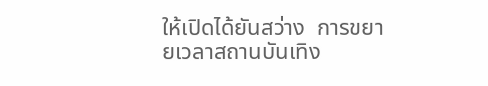ให้เปิดได้ยันสว่าง  การขยายเวลาสถานบันเทิง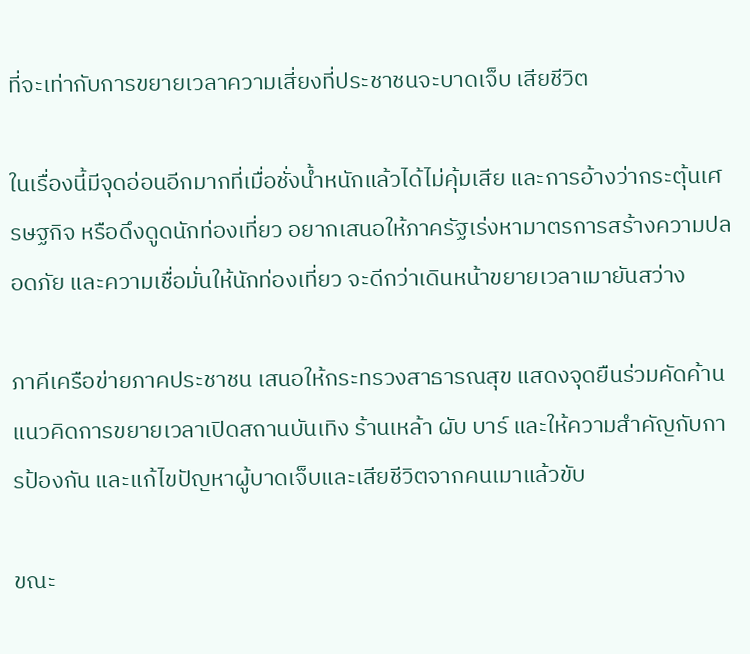ที่จะเท่ากับการขยายเวลาความเสี่ยงที่ประชาชนจะบาดเจ็บ เสียชีวิต

ในเรื่องนี้มีจุดอ่อนอีกมากที่เมื่อชั่งน้ำหนักแล้วได้ไม่คุ้มเสีย และการอ้างว่ากระตุ้นเศรษฐกิจ หรือดึงดูดนักท่องเที่ยว อยากเสนอให้ภาครัฐเร่งหามาตรการสร้างความปลอดภัย และความเชื่อมั่นให้นักท่องเที่ยว จะดีกว่าเดินหน้าขยายเวลาเมายันสว่าง

ภาคีเครือข่ายภาคประชาชน เสนอให้กระทรวงสาธารณสุข แสดงจุดยืนร่วมคัดค้านแนวคิดการขยายเวลาเปิดสถานบันเทิง ร้านเหล้า ผับ บาร์ และให้ความสำคัญกับการป้องกัน และแก้ไขปัญหาผู้บาดเจ็บและเสียชีวิตจากคนเมาแล้วขับ

ขณะ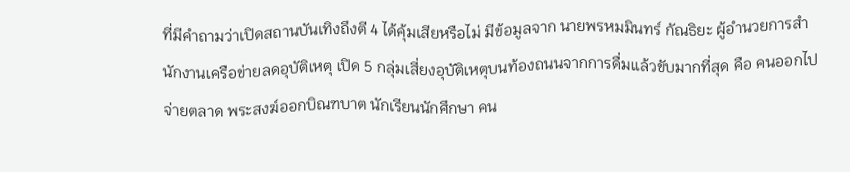ที่มีคำถามว่าเปิดสถานบันเทิงถึงตี 4 ได้คุ้มเสียหรือไม่ มีข้อมูลจาก นายพรหมมินทร์ กัณธิยะ ผู้อำนวยการสำนักงานเครือข่ายลดอุบัติเหตุ เปิด 5 กลุ่มเสี่ยงอุบัติเหตุบนท้องถนนจากการดื่มแล้วขับมากที่สุด คือ คนออกไปจ่ายตลาด พระสงฆ์ออกบิณฑบาต นักเรียนนักศึกษา คน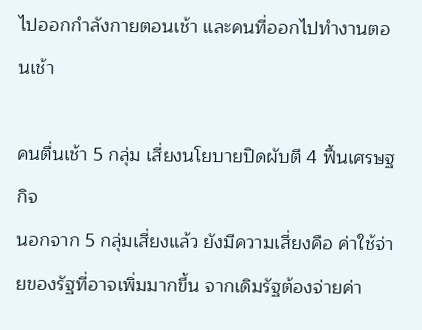ไปออกกำลังกายตอนเช้า และคนที่ออกไปทำงานตอนเช้า

คนตื่นเช้า 5 กลุ่ม เสี่ยงนโยบายปิดผับตี 4 ฟื้นเศรษฐกิจ
นอกจาก 5 กลุ่มเสี่ยงแล้ว ยังมีความเสี่ยงคือ ค่าใช้จ่ายของรัฐที่อาจเพิ่มมากขึ้น จากเดิมรัฐต้องจ่ายค่า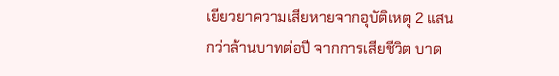เยียวยาความเสียหายจากอุบัติเหตุ 2 แสนกว่าล้านบาทต่อปี จากการเสียชีวิต บาด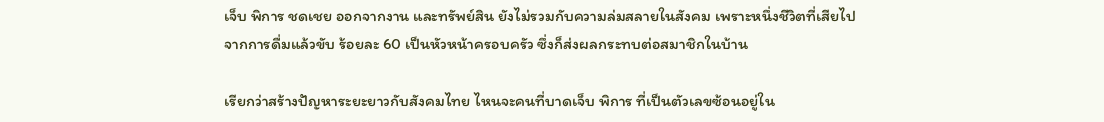เจ็บ พิการ ชดเชย ออกจากงาน และทรัพย์สิน ยังไม่รวมกับความล่มสลายในสังคม เพราะหนึ่งชีวิตที่เสียไปจากการดื่มแล้วขับ ร้อยละ 60 เป็นหัวหน้าครอบครัว ซึ่งก็ส่งผลกระทบต่อสมาชิกในบ้าน

เรียกว่าสร้างปัญหาระยะยาวกับสังคมไทย ไหนจะคนที่บาดเจ็บ พิการ ที่เป็นตัวเลขซ้อนอยู่ใน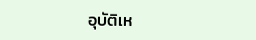อุบัติเห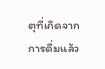ตุที่เกิดจากการดื่มแล้ว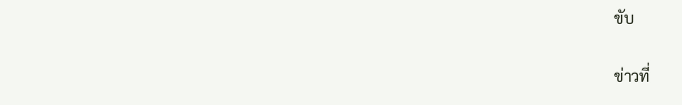ขับ

ข่าวที่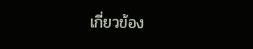เกี่ยวข้อง